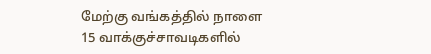மேற்கு வங்கத்தில் நாளை 15 வாக்குச்சாவடிகளில்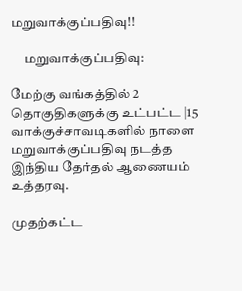மறுவாக்குப்பதிவு!!

     மறுவாக்குப்பதிவு:

மேற்கு வங்கத்தில் 2 தொகுதிகளுக்கு உட்பட்ட |15 வாக்குச்சாவடிகளில் நாளை மறுவாக்குப்பதிவு நடத்த இந்திய தேர்தல் ஆணையம் உத்தரவு.

முதற்கட்ட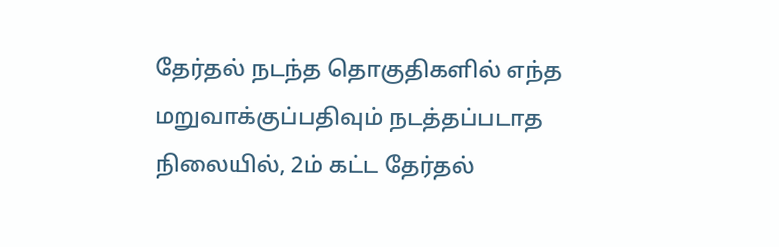தேர்தல் நடந்த தொகுதிகளில் எந்த மறுவாக்குப்பதிவும் நடத்தப்படாத நிலையில், 2ம் கட்ட தேர்தல்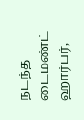நடந்த டைமண்ட் ஹார்பர்,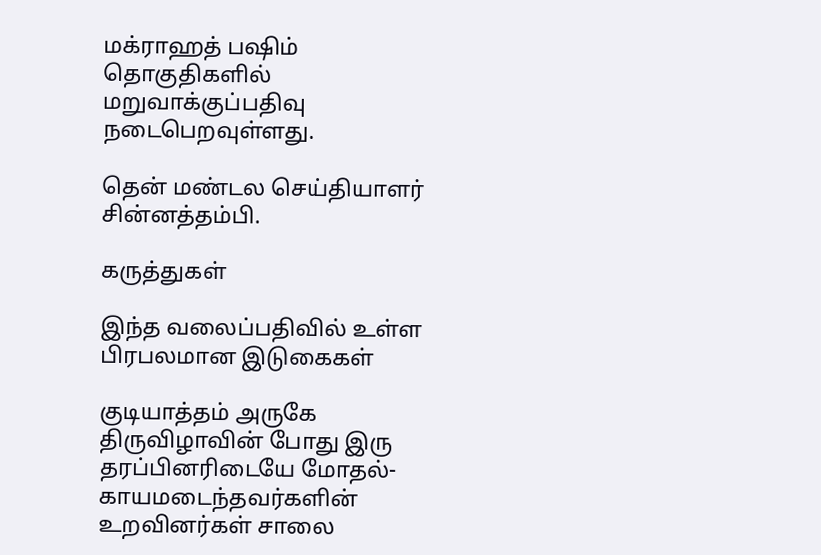மக்ராஹத் பஷிம் தொகுதிகளில் மறுவாக்குப்பதிவு நடைபெறவுள்ளது.

தென் மண்டல செய்தியாளர் சின்னத்தம்பி.

கருத்துகள்

இந்த வலைப்பதிவில் உள்ள பிரபலமான இடுகைகள்

குடியாத்தம் அருகே திருவிழாவின் போது இரு தரப்பினரிடையே மோதல்- காயமடைந்தவர்களின் உறவினர்கள் சாலை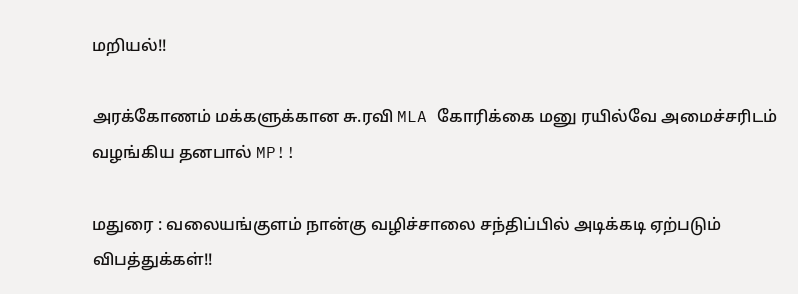மறியல்!!

அரக்கோணம் மக்களுக்கான சு.ரவி MLA கோரிக்கை மனு ரயில்வே அமைச்சரிடம் வழங்கிய தனபால் MP!!

மதுரை : வலையங்குளம் நான்கு வழிச்சாலை சந்திப்பில் அடிக்கடி ஏற்படும் விபத்துக்கள்!!